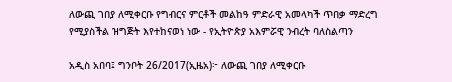ለውጪ ገበያ ለሚቀርቡ የግብርና ምርቶች መልከዓ ምድራዊ አመላካች ጥበቃ ማድረግ የሚያስችል ዝግጅት እየተከናወነ ነው - የኢትዮጵያ አእምሯዊ ንብረት ባለስልጣን

አዲስ አበባ፤ ግንቦት 26/2017(ኢዜአ)፦ ለውጪ ገበያ ለሚቀርቡ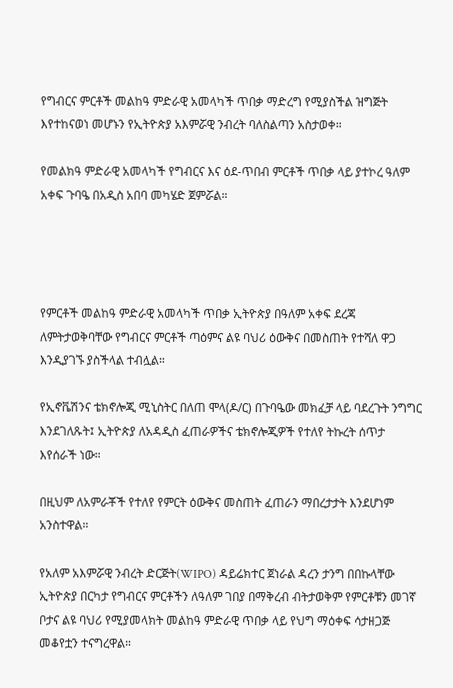የግብርና ምርቶች መልከዓ ምድራዊ አመላካች ጥበቃ ማድረግ የሚያስችል ዝግጅት እየተከናወነ መሆኑን የኢትዮጵያ አእምሯዊ ንብረት ባለስልጣን አስታወቀ።

የመልክዓ ምድራዊ አመላካች የግብርና እና ዕደ-ጥበብ ምርቶች ጥበቃ ላይ ያተኮረ ዓለም አቀፍ ጉባዔ በአዲስ አበባ መካሄድ ጀምሯል።




የምርቶች መልከዓ ምድራዊ አመላካች ጥበቃ ኢትዮጵያ በዓለም አቀፍ ደረጃ ለምትታወቅባቸው የግብርና ምርቶች ጣዕምና ልዩ ባህሪ ዕውቅና በመስጠት የተሻለ ዋጋ እንዲያገኙ ያስችላል ተብሏል።

የኢኖቬሽንና ቴክኖሎጂ ሚኒስትር በለጠ ሞላ(ዶ/ር) በጉባዔው መክፈቻ ላይ ባደረጉት ንግግር እንደገለጹት፤ ኢትዮጵያ ለአዳዲስ ፈጠራዎችና ቴክኖሎጂዎች የተለየ ትኩረት ሰጥታ እየሰራች ነው።

በዚህም ለአምራቾች የተለየ የምርት ዕውቅና መስጠት ፈጠራን ማበረታታት እንደሆነም አንስተዋል።

የአለም አእምሯዊ ንብረት ድርጅት(WIPO) ዳይሬክተር ጀነራል ዳረን ታንግ በበኩላቸው ኢትዮጵያ በርካታ የግብርና ምርቶችን ለዓለም ገበያ በማቅረብ ብትታወቅም የምርቶቹን መገኛ ቦታና ልዩ ባህሪ የሚያመላክት መልከዓ ምድራዊ ጥበቃ ላይ የህግ ማዕቀፍ ሳታዘጋጅ መቆየቷን ተናግረዋል።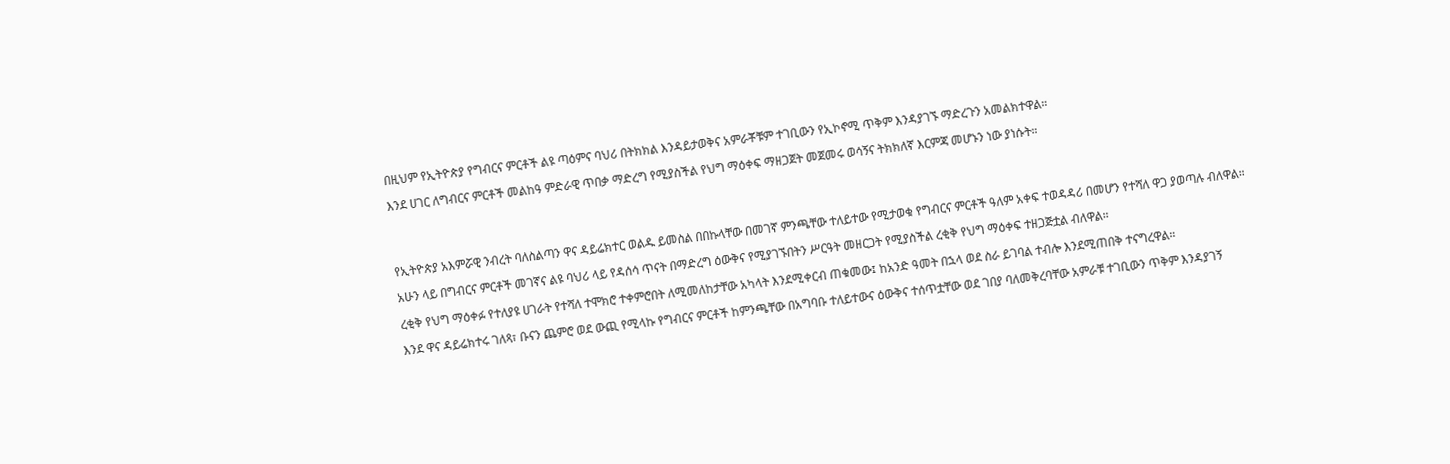በዚህም የኢትዮጵያ የግብርና ምርቶች ልዩ ጣዕምና ባህሪ በትክክል እንዳይታወቅና አምራቾቹም ተገቢውን የኢኮኖሚ ጥቅም እንዳያገኙ ማድረጉን አመልክተዋል።

እንደ ሀገር ለግብርና ምርቶች መልከዓ ምድራዊ ጥበቃ ማድረግ የሚያስችል የህግ ማዕቀፍ ማዘጋጀት መጀመሩ ወሳኝና ትክክለኛ እርምጃ መሆኑን ነው ያነሱት።




የኢትዮጵያ አእምሯዊ ንብረት ባለስልጣን ዋና ዳይሬክተር ወልዱ ይመስል በበኩላቸው በመገኛ ምንጫቸው ተለይተው የሚታወቁ የግብርና ምርቶች ዓለም አቀፍ ተወዳዳሪ በመሆን የተሻለ ዋጋ ያወጣሉ ብለዋል።

አሁን ላይ በግብርና ምርቶች መገኛና ልዩ ባህሪ ላይ የዳሰሳ ጥናት በማድረግ ዕውቅና የሚያገኙበትን ሥርዓት መዘርጋት የሚያስችል ረቂቅ የህግ ማዕቀፍ ተዘጋጅቷል ብለዋል።

ረቂቅ የህግ ማዕቀፉ የተለያዩ ሀገራት የተሻለ ተሞክሮ ተቀምሮበት ለሚመለከታቸው አካላት እንደሚቀርብ ጠቁመው፤ ከአንድ ዓመት በኋላ ወደ ስራ ይገባል ተብሎ እንደሚጠበቅ ተናግረዋል።

እንደ ዋና ዳይሬክተሩ ገለጻ፣ ቡናን ጨምሮ ወደ ውጪ የሚላኩ የግብርና ምርቶች ከምንጫቸው በአግባቡ ተለይተውና ዕውቅና ተሰጥቷቸው ወደ ገበያ ባለመቅረባቸው አምራቹ ተገቢውን ጥቅም እንዳያገኝ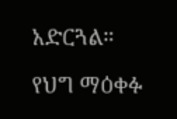አድርጓል።

የህግ ማዕቀፉ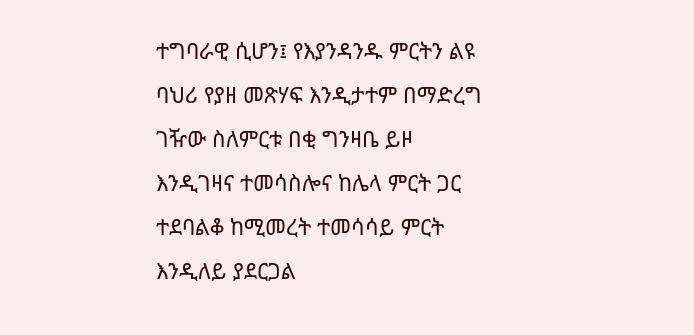ተግባራዊ ሲሆን፤ የእያንዳንዱ ምርትን ልዩ ባህሪ የያዘ መጽሃፍ እንዲታተም በማድረግ ገዥው ስለምርቱ በቂ ግንዛቤ ይዞ እንዲገዛና ተመሳስሎና ከሌላ ምርት ጋር ተደባልቆ ከሚመረት ተመሳሳይ ምርት እንዲለይ ያደርጋል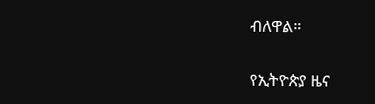ብለዋል።

የኢትዮጵያ ዜና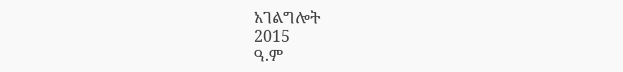አገልግሎት
2015
ዓ.ም